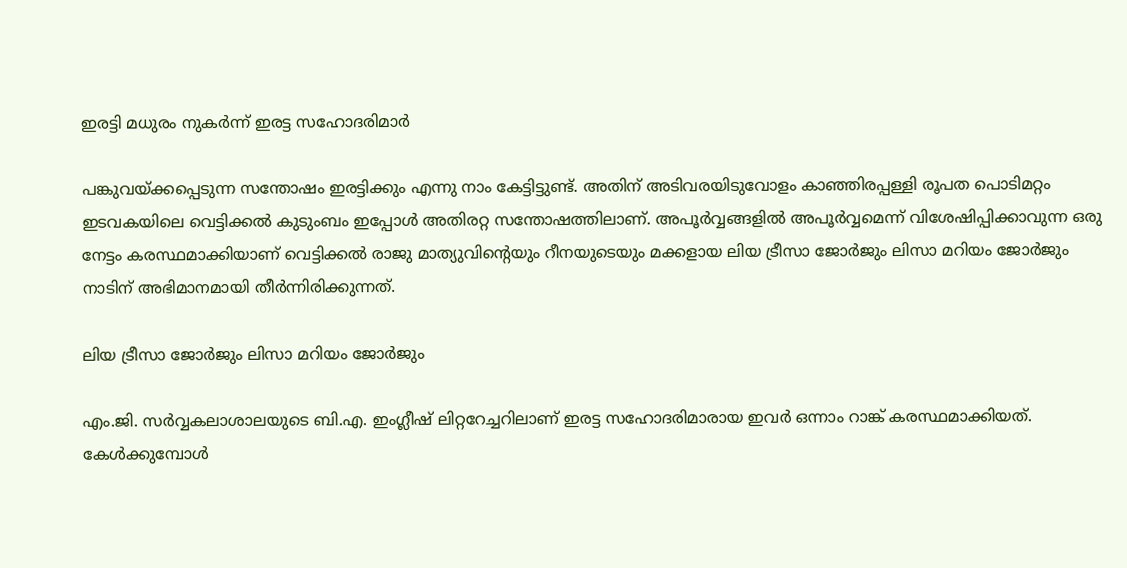ഇരട്ടി മധുരം നുകർന്ന് ഇരട്ട സഹോദരിമാർ

പങ്കുവയ്ക്കപ്പെടുന്ന സന്തോഷം ഇരട്ടിക്കും എന്നു നാം കേട്ടിട്ടുണ്ട്. അതിന് അടിവരയിടുവോളം കാഞ്ഞിരപ്പള്ളി രൂപത പൊടിമറ്റം ഇടവകയിലെ വെട്ടിക്കൽ കുടുംബം ഇപ്പോൾ അതിരറ്റ സന്തോഷത്തിലാണ്. അപൂർവ്വങ്ങളിൽ അപൂർവ്വമെന്ന് വിശേഷിപ്പിക്കാവുന്ന ഒരു നേട്ടം കരസ്ഥമാക്കിയാണ് വെട്ടിക്കൽ രാജു മാത്യുവിന്റെയും റീനയുടെയും മക്കളായ ലിയ ട്രീസാ ജോർജും ലിസാ മറിയം ജോർജും നാടിന് അഭിമാനമായി തീർന്നിരിക്കുന്നത്.

ലിയ ട്രീസാ ജോർജും ലിസാ മറിയം ജോർജും

എം.ജി. സർവ്വകലാശാലയുടെ ബി.എ. ഇംഗ്ലീഷ് ലിറ്ററേച്ചറിലാണ് ഇരട്ട സഹോദരിമാരായ ഇവർ ഒന്നാം റാങ്ക് കരസ്ഥമാക്കിയത്. കേൾക്കുമ്പോൾ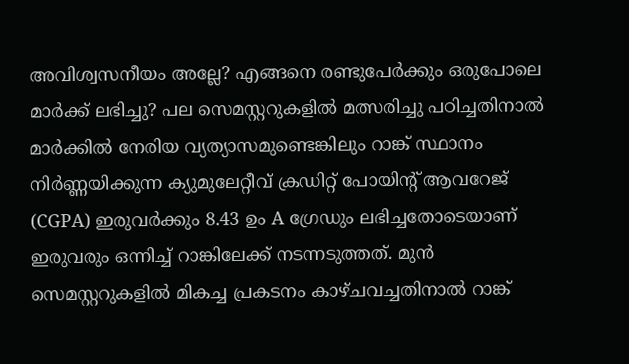അവിശ്വസനീയം അല്ലേ? എങ്ങനെ രണ്ടുപേർക്കും ഒരുപോലെ മാർക്ക് ലഭിച്ചു? പല സെമസ്റ്ററുകളിൽ മത്സരിച്ചു പഠിച്ചതിനാൽ മാർക്കിൽ നേരിയ വ്യത്യാസമുണ്ടെങ്കിലും റാങ്ക് സ്ഥാനം നിർണ്ണയിക്കുന്ന ക്യുമുലേറ്റീവ് ക്രഡിറ്റ് പോയിൻ്റ് ആവറേജ് (CGPA) ഇരുവർക്കും 8.43 ഉം A ഗ്രേഡും ലഭിച്ചതോടെയാണ് ഇരുവരും ഒന്നിച്ച് റാങ്കിലേക്ക് നടന്നടുത്തത്. മുൻ സെമസ്റ്ററുകളിൽ മികച്ച പ്രകടനം കാഴ്‌ചവച്ചതിനാൽ റാങ്ക്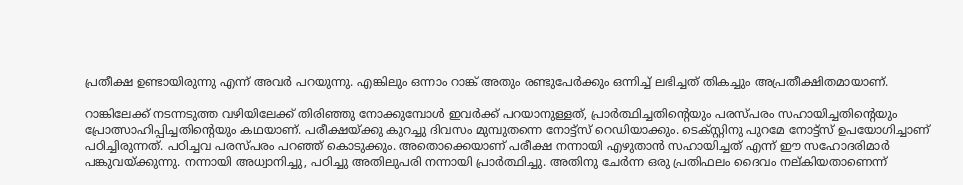പ്രതീക്ഷ ഉണ്ടായിരുന്നു എന്ന് അവർ പറയുന്നു. എങ്കിലും ഒന്നാം റാങ്ക് അതും രണ്ടുപേർക്കും ഒന്നിച്ച് ലഭിച്ചത് തികച്ചും അപ്രതീക്ഷിതമായാണ്.

റാങ്കിലേക്ക് നടന്നടുത്ത വഴിയിലേക്ക് തിരിഞ്ഞു നോക്കുമ്പോൾ ഇവർക്ക് പറയാനുള്ളത്, പ്രാർത്ഥിച്ചതിന്റെയും പരസ്പ‌രം സഹായിച്ചതിന്റെയും പ്രോത്സാഹിപ്പിച്ചതിന്റെയും കഥയാണ്. പരീക്ഷയ്ക്കു കുറച്ചു ദിവസം മുമ്പുതന്നെ നോട്ട്സ് റെഡിയാക്കും. ടെക്സ്റ്റിനു പുറമേ നോട്ട്സ് ഉപയോഗിച്ചാണ് പഠിച്ചിരുന്നത്. പഠിച്ചവ പരസ്‌പരം പറഞ്ഞ് കൊടുക്കും. അതൊക്കെയാണ് പരീക്ഷ നന്നായി എഴുതാൻ സഹായിച്ചത് എന്ന് ഈ സഹോദരിമാർ പങ്കുവയ്ക്കുന്നു. നന്നായി അധ്വാനിച്ചു, പഠിച്ചു അതിലുപരി നന്നായി പ്രാർത്ഥിച്ചു. അതിനു ചേർന്ന ഒരു പ്രതിഫലം ദൈവം നല്കിയതാണെന്ന്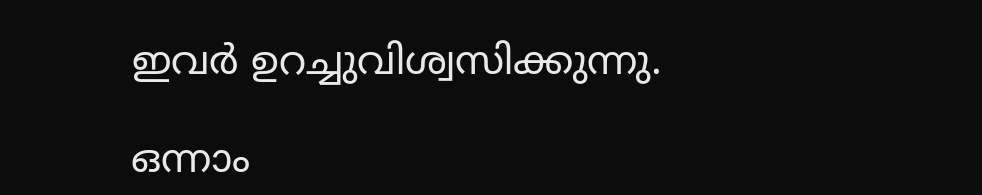ഇവർ ഉറച്ചുവിശ്വസിക്കുന്നു.

ഒന്നാം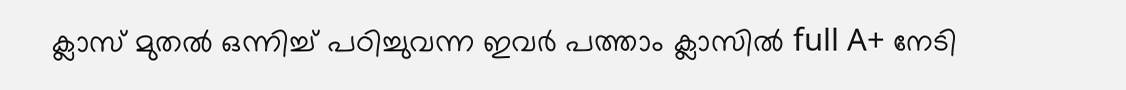ക്ലാസ് മുതൽ ഒന്നിച്ച് പഠിച്ചുവന്ന ഇവർ പത്താം ക്ലാസിൽ full A+ നേടി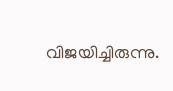വിജയിച്ചിരുന്നു.